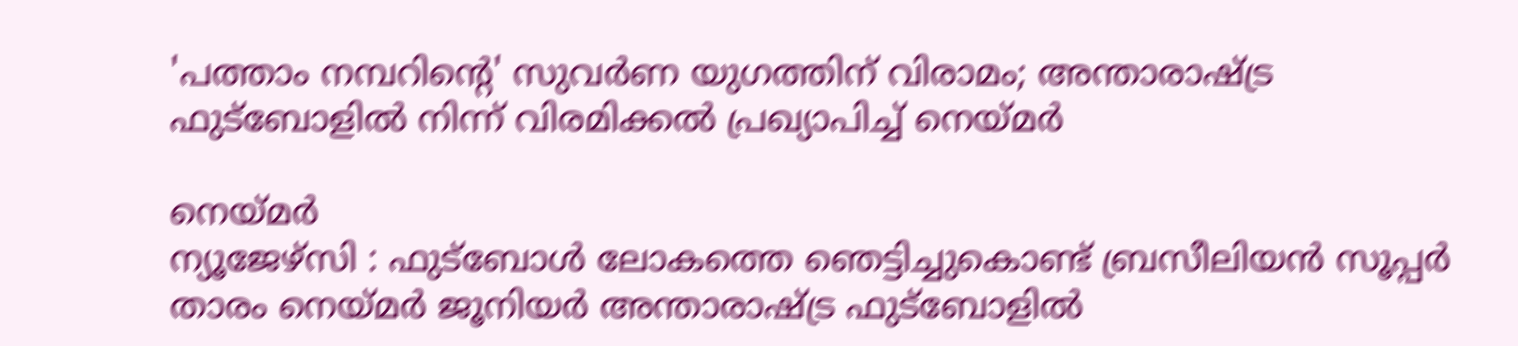'പത്താം നമ്പറിന്റെ' സുവർണ യുഗത്തിന് വിരാമം; അന്താരാഷ്ട്ര ഫുട്ബോളിൽ നിന്ന് വിരമിക്കൽ പ്രഖ്യാപിച്ച് നെയ്മർ

നെയ്മർ
ന്യൂജേഴ്സി : ഫുട്ബോൾ ലോകത്തെ ഞെട്ടിച്ചുകൊണ്ട് ബ്രസീലിയൻ സൂപ്പർ താരം നെയ്മർ ജൂനിയർ അന്താരാഷ്ട്ര ഫുട്ബോളിൽ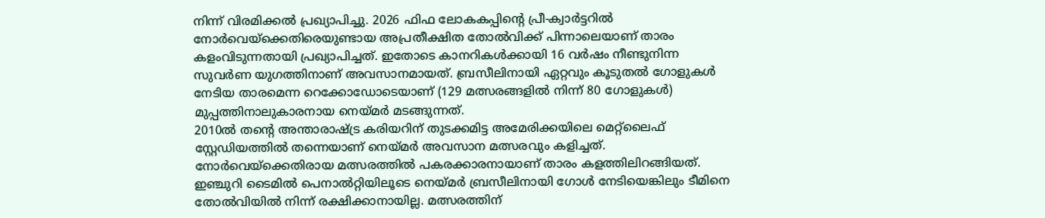നിന്ന് വിരമിക്കൽ പ്രഖ്യാപിച്ചു. 2026 ഫിഫ ലോകകപ്പിന്റെ പ്രീ-ക്വാർട്ടറിൽ നോർവെയ്ക്കെതിരെയുണ്ടായ അപ്രതീക്ഷിത തോൽവിക്ക് പിന്നാലെയാണ് താരം കളംവിടുന്നതായി പ്രഖ്യാപിച്ചത്. ഇതോടെ കാനറികൾക്കായി 16 വർഷം നീണ്ടുനിന്ന സുവർണ യുഗത്തിനാണ് അവസാനമായത്. ബ്രസീലിനായി ഏറ്റവും കൂടുതൽ ഗോളുകൾ നേടിയ താരമെന്ന റെക്കോഡോടെയാണ് (129 മത്സരങ്ങളിൽ നിന്ന് 80 ഗോളുകൾ) മുപ്പത്തിനാലുകാരനായ നെയ്മർ മടങ്ങുന്നത്.
2010ൽ തന്റെ അന്താരാഷ്ട്ര കരിയറിന് തുടക്കമിട്ട അമേരിക്കയിലെ മെറ്റ്ലൈഫ് സ്റ്റേഡിയത്തിൽ തന്നെയാണ് നെയ്മർ അവസാന മത്സരവും കളിച്ചത്. നോർവെയ്ക്കെതിരായ മത്സരത്തിൽ പകരക്കാരനായാണ് താരം കളത്തിലിറങ്ങിയത്. ഇഞ്ചുറി ടൈമിൽ പെനാൽറ്റിയിലൂടെ നെയ്മർ ബ്രസീലിനായി ഗോൾ നേടിയെങ്കിലും ടീമിനെ തോൽവിയിൽ നിന്ന് രക്ഷിക്കാനായില്ല. മത്സരത്തിന്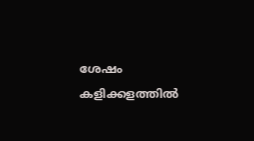ശേഷം കളിക്കളത്തിൽ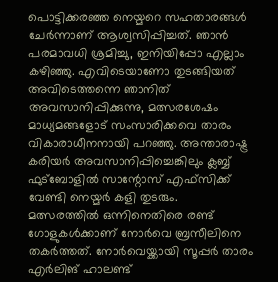പൊട്ടിക്കരഞ്ഞ നെയ്മറെ സഹതാരങ്ങൾ ചേർന്നാണ് ആശ്വസിപ്പിച്ചത്. ഞാൻ പരമാവധി ശ്രമിച്ചു, ഇനിയിപ്പോ എല്ലാം കഴിഞ്ഞു. എവിടെയാണോ തുടങ്ങിയത് അവിടെത്തന്നെ ഞാനിത് അവസാനിപ്പിക്കുന്നു, മത്സരശേഷം മാധ്യമങ്ങളോട് സംസാരിക്കവെ താരം വികാരാധീനനായി പറഞ്ഞു. അന്താരാഷ്ട്ര കരിയർ അവസാനിപ്പിച്ചെങ്കിലും ക്ലബ്ബ് ഫുട്ബോളിൽ സാന്റോസ് എഫ്സിക്ക് വേണ്ടി നെയ്മർ കളി തുടരും.
മത്സരത്തിൽ ഒന്നിനെതിരെ രണ്ട് ഗോളുകൾക്കാണ് നോർവെ ബ്രസീലിനെ തകർത്തത്. നോർവെയ്ക്കായി സൂപ്പർ താരം എർലിങ് ഹാലണ്ട്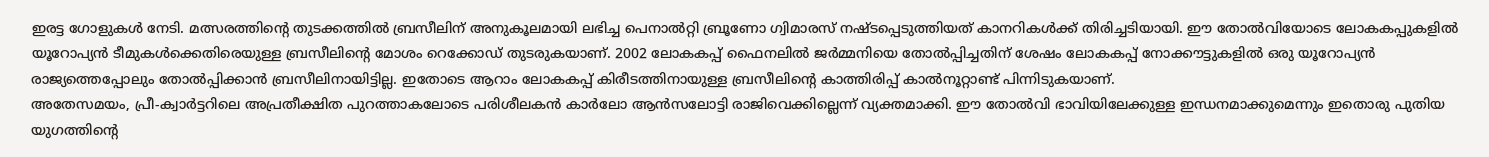ഇരട്ട ഗോളുകൾ നേടി. മത്സരത്തിന്റെ തുടക്കത്തിൽ ബ്രസീലിന് അനുകൂലമായി ലഭിച്ച പെനാൽറ്റി ബ്രൂണോ ഗ്വിമാരസ് നഷ്ടപ്പെടുത്തിയത് കാനറികൾക്ക് തിരിച്ചടിയായി. ഈ തോൽവിയോടെ ലോകകപ്പുകളിൽ യൂറോപ്യൻ ടീമുകൾക്കെതിരെയുള്ള ബ്രസീലിന്റെ മോശം റെക്കോഡ് തുടരുകയാണ്. 2002 ലോകകപ്പ് ഫൈനലിൽ ജർമ്മനിയെ തോൽപ്പിച്ചതിന് ശേഷം ലോകകപ്പ് നോക്കൗട്ടുകളിൽ ഒരു യൂറോപ്യൻ രാജ്യത്തെപ്പോലും തോൽപ്പിക്കാൻ ബ്രസീലിനായിട്ടില്ല. ഇതോടെ ആറാം ലോകകപ്പ് കിരീടത്തിനായുള്ള ബ്രസീലിന്റെ കാത്തിരിപ്പ് കാൽനൂറ്റാണ്ട് പിന്നിടുകയാണ്.
അതേസമയം, പ്രീ-ക്വാർട്ടറിലെ അപ്രതീക്ഷിത പുറത്താകലോടെ പരിശീലകൻ കാർലോ ആൻസലോട്ടി രാജിവെക്കില്ലെന്ന് വ്യക്തമാക്കി. ഈ തോൽവി ഭാവിയിലേക്കുള്ള ഇന്ധനമാക്കുമെന്നും ഇതൊരു പുതിയ യുഗത്തിന്റെ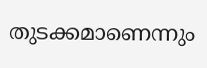തുടക്കമാണെന്നും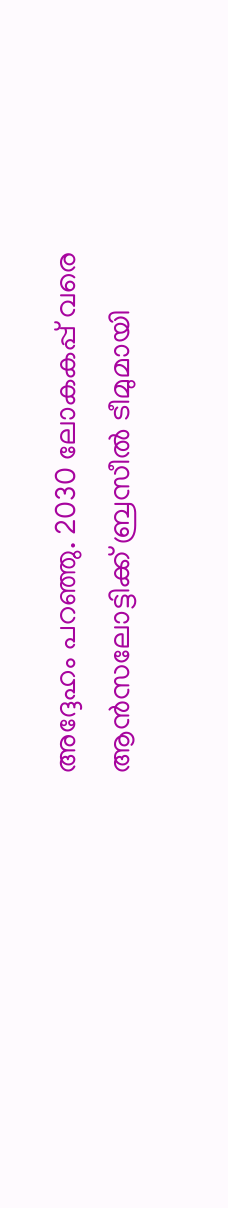അദ്ദേഹം പറഞ്ഞു. 2030 ലോകകപ്പ് വരെ ആൻസലോട്ടിക്ക് ബ്രസീൽ ടീമുമായി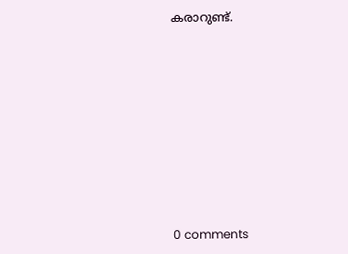കരാറുണ്ട്.










0 comments